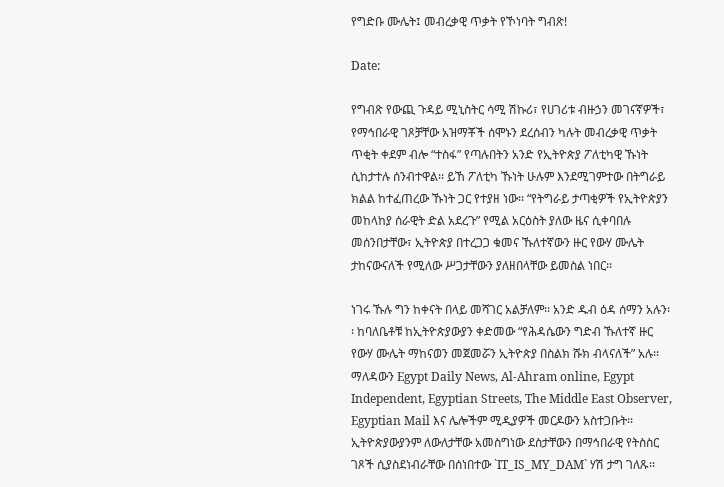የግድቡ ሙሌት፤ መብረቃዊ ጥቃት የኾነባት ግብጽ!

Date:

የግብጽ የውጪ ጉዳይ ሚኒስትር ሳሚ ሽኩሪ፣ የሀገሪቱ ብዙኃን መገናኛዎች፣ የማኅበራዊ ገጾቻቸው አዝማቾች ሰሞኑን ደረሰብን ካሉት መብረቃዊ ጥቃት ጥቂት ቀደም ብሎ “ተስፋ” የጣሉበትን አንድ የኢትዮጵያ ፖለቲካዊ ኹነት ሲከታተሉ ሰንብተዋል፡፡ ይኸ ፖለቲካ ኹነት ሁሉም እንደሚገምተው በትግራይ ክልል ከተፈጠረው ኹነት ጋር የተያዘ ነው፡፡ “የትግራይ ታጣቂዎች የኢትዮጵያን መከላከያ ሰራዊት ድል አደረጉ” የሚል አርዕስት ያለው ዜና ሲቀባበሉ መሰንበታቸው፣ ኢትዮጵያ በተረጋጋ ቁመና ኹለተኛውን ዙር የውሃ ሙሌት ታከናውናለች የሚለው ሥጋታቸውን ያለዘበላቸው ይመስል ነበር፡፡

ነገሩ ኹሉ ግን ከቀናት በላይ መሻገር አልቻለም፡፡ አንድ ዱብ ዕዳ ሰማን አሉን፡፡ ከባለቤቶቹ ከኢትዮጵያውያን ቀድመው “የሕዳሴውን ግድብ ኹለተኛ ዙር የውሃ ሙሌት ማከናወን መጀመሯን ኢትዮጵያ በስልክ ሹክ ብላናለች” አሉ፡፡ ማለዳውን Egypt Daily News, Al-Ahram online, Egypt Independent, Egyptian Streets, The Middle East Observer, Egyptian Mail እና ሌሎችም ሚዲያዎች መርዶውን አስተጋቡት፡፡ ኢትዮጵያውያንም ለውለታቸው አመስግነው ደስታቸውን በማኅበራዊ የትስስር ገጾች ሲያስደነብራቸው በሰነበተው `IT_IS_MY_DAM` ሃሽ ታግ ገለጹ፡፡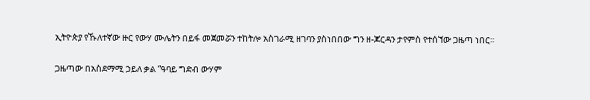ኢትዮጵያ የኹለተኛው ዙር የውሃ ሙሌትን በይፋ መጀመሯን ተከትሎ አስገራሚ ዘገባን ያስነበበው ግን ዘ-ጆርዳን ታየምስ የተሰኘው ጋዜጣ ነበር፡፡

ጋዜጣው በአስደማሚ ኃይለ ቃል “ዓባይ ግድብ ውሃም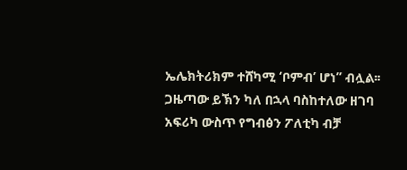ኤሌክትሪክም ተሸካሚ ‘ቦምብ’ ሆነ” ብሏል፡፡ ጋዜጣው ይኽን ካለ በኋላ ባስከተለው ዘገባ አፍሪካ ውስጥ የግብፅን ፖለቲካ ብቻ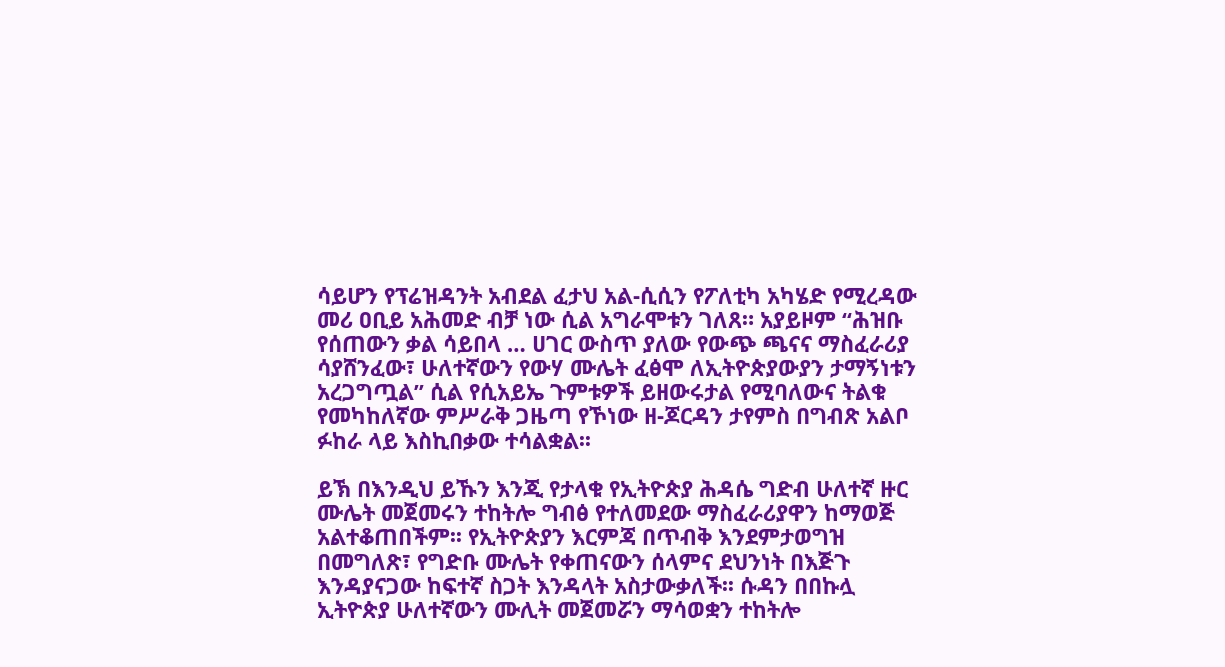ሳይሆን የፕሬዝዳንት አብደል ፈታህ አል-ሲሲን የፖለቲካ አካሄድ የሚረዳው መሪ ዐቢይ አሕመድ ብቻ ነው ሲል አግራሞቱን ገለጸ። አያይዞም “ሕዝቡ የሰጠውን ቃል ሳይበላ … ሀገር ውስጥ ያለው የውጭ ጫናና ማስፈራሪያ ሳያሸንፈው፣ ሁለተኛውን የውሃ ሙሌት ፈፅሞ ለኢትዮጵያውያን ታማኝነቱን አረጋግጧል” ሲል የሲአይኤ ጉምቱዎች ይዘውሩታል የሚባለውና ትልቁ የመካከለኛው ምሥራቅ ጋዜጣ የኾነው ዘ-ጆርዳን ታየምስ በግብጽ አልቦ ፉከራ ላይ እስኪበቃው ተሳልቋል፡፡

ይኽ በእንዲህ ይኹን እንጂ የታላቁ የኢትዮጵያ ሕዳሴ ግድብ ሁለተኛ ዙር ሙሌት መጀመሩን ተከትሎ ግብፅ የተለመደው ማስፈራሪያዋን ከማወጅ አልተቆጠበችም፡፡ የኢትዮጵያን እርምጃ በጥብቅ እንደምታወግዝ በመግለጽ፣ የግድቡ ሙሌት የቀጠናውን ሰላምና ደህንነት በእጅጉ እንዳያናጋው ከፍተኛ ስጋት እንዳላት አስታውቃለች፡፡ ሱዳን በበኩሏ ኢትዮጵያ ሁለተኛውን ሙሊት መጀመሯን ማሳወቋን ተከትሎ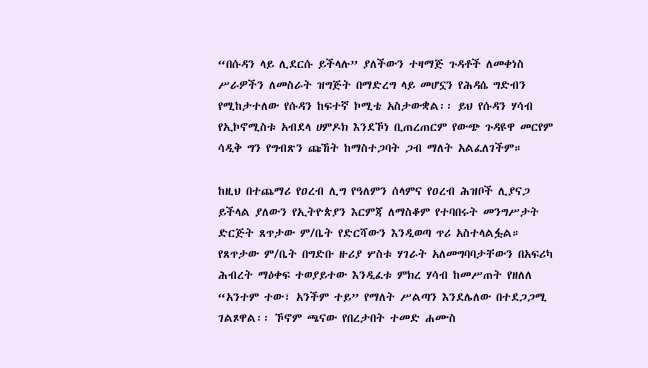“በሱዳን ላይ ሊደርሱ ይችላሉ” ያለችውን ተዛማጅ ጉዳቶች ለመቀነስ ሥራዎችን ለመስራት ዝግጅት በማድረግ ላይ መሆኗን የሕዳሴ ግድብን የሚከታተለው የሱዳን ከፍተኛ ኮሚቴ አስታውቋል፡፡ ይህ የሱዳን ሃሳብ የኢኮኖሚስቱ አብደላ ሀምዶክ እንደኾነ ቢጠረጠርም የውጭ ጉዳዩዋ መርየም ሳዲቅ ግን የግብጽን ጩኸት ከማስተጋባት ጋብ ማለት አልፈለገችም።

ከዚህ በተጨማሪ የዐረብ ሊግ የዓለምን ሰላምና የዐረብ ሕዝቦች ሊያናጋ ይችላል ያለውን የኢትዮጵያን እርምጃ ለማስቆም የተባበሩት መንግሥታት ድርጅት ጸጥታው ም/ቤት የድርሻውን እንዲወጣ ጥሪ አስተላልፏል። የጸጥታው ም/ቤት በግድቡ ዙሪያ ሦስቱ ሃገራት አለመግባባታቸውን በአፍሪካ ሕብረት ማዕቀፍ ተወያይተው እንዲፈቱ ምክረ ሃሳብ ከመሥጠት የዘለለ “አንተም ተው፣ አንችም ተይ” የማለት ሥልጣን እንደሌለው በተደጋጋሚ ገልጾዋል፡፡ ኾኖም ጫናው የበረታበት ተመድ ሐሙስ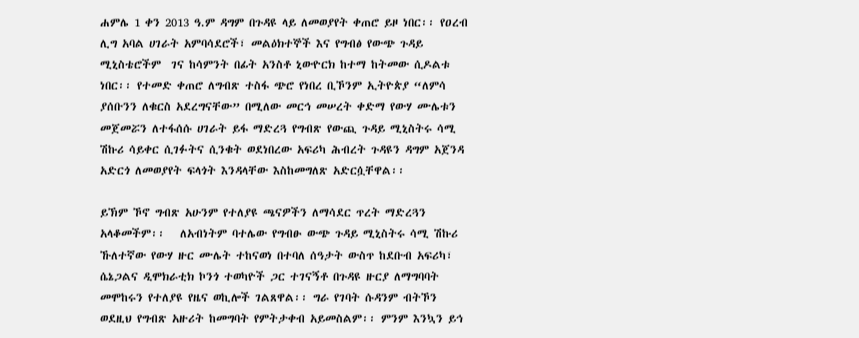ሐምሌ 1 ቀን 2013 ዓ.ም ዳግም በጉዳዩ ላይ ለመወያየት ቀጠሮ ይዞ ነበር፡፡ የዐረብ ሊግ አባል ሀገራት አምባሳደሮች፣ መልዕክተኞች እና የግብፅ የውጭ ጉዳይ ሚኒስቴሮችም  ገና ከሳምንት በፊት አንስቶ ኒውዮርክ ከተማ ከትመው ሲዶልቱ ነበር፡፡ የተመድ ቀጠሮ ለግብጽ ተስፋ ጭሮ የነበረ ቢኾንም ኢትዮጵያ “ለምሳ ያሰቡንን ለቁርስ አደረግናቸው” በሚለው መርኅ መሠረት ቀድማ የውሃ ሙሌቱን መጀመሯን ለተፋሰሱ ሀገራት ይፋ ማድረጓ የግብጽ የውጪ ጉዳይ ሚኒስትሩ ሳሚ ሽኩሪ ሳይቀር ሲገፉትና ሲንቁት ወደነበረው አፍሪካ ሕብረት ጉዳዩን ዳግም አጀንዳ አድርጎ ለመወያየት ፍላጎት እንዳላቸው እስከመግለጽ አድርሷቸዋል፡፡

ይኽም ኾኖ ግብጽ አሁንም የተለያዩ ጫናዎችን ለማሳደር ጥረት ማድረጓን አላቆመችም፡፡   ለአብነትም ባተሌው የግብፁ ውጭ ጉዳይ ሚኒስትሩ ሳሚ ሽኩሪ ኹለተኛው የውሃ ዙር ሙሌት ተከናወነ በተባለ ሰዓታት ውስጥ ከደቡብ አፍሪካ፣ ሴኔጋልና ዲሞክራቲክ ኮንጎ ተወካዮች ጋር ተገናኝቶ በጉዳዩ ዙርያ ለማግባባት መሞከሩን የተለያዩ የዜና ወኪሎች ገልጸዋል፡፡ ግራ የገባት ሱዳንም ብትኾን ወደዚህ የግብጽ አዙሪት ከመግባት የምትታቀብ አይመስልም፡፡ ምንም እንኳን ይኅ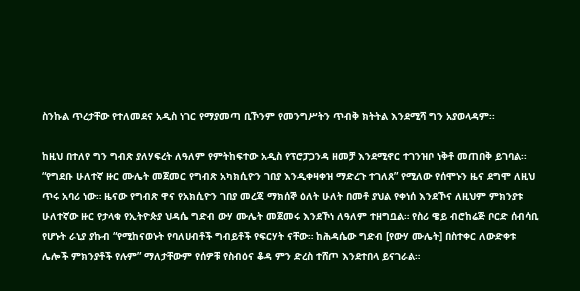ስንኩል ጥረታቸው የተለመደና አዲስ ነገር የማያመጣ ቢኾንም የመንግሥትን ጥብቅ ክትትል እንደሚሻ ግን አያወላዳም፡፡

ከዚህ በተለየ ግን ግብጽ ያለሃፍረት ለዓለም የምትከፍተው አዲስ የፕሮፓጋንዳ ዘመቻ እንደሚኖር ተገንዝቦ ነቅቶ መጠበቅ ይገባል፡፡ “የግደቡ ሁለተኛ ዙር ሙሌት መጀመር የግብጽ አካክሲዮን ገበያ እንዲቀዛቀዝ ማድረጉ ተገለጸ” የሚለው የሰሞኑን ዜና ደግሞ ለዚህ ጥሩ አባሪ ነው። ዜናው የግብጽ ዋና የአክሲዮን ገበያ መረጃ ማክሰኞ ዕለት ሁለት በመቶ ያህል የቀነሰ እንደኾና ለዚህም ምክንያቱ ሁለተኛው ዙር የታላቁ የኢትዮጵያ ህዳሴ ግድብ ውሃ ሙሌት መጀመሩ እንደኾነ ለዓለም ተዘግቧል። የስሪ ዌይ ብሮከሬጅ ቦርድ ሰብሳቢ የሆኑት ራኒያ ያኩብ “የሚከናወኑት የባለሀብቶች ግብይቶች የፍርሃት ናቸው። ከሕዳሴው ግድብ [የውሃ ሙሌት] በስተቀር ለውድቀቱ ሌሎች ምክንያቶች የሉም” ማለታቸውም የሰዎቹ የስብዕና ቆዳ ምን ድረስ ተሸጦ እንደተበላ ይናገራል።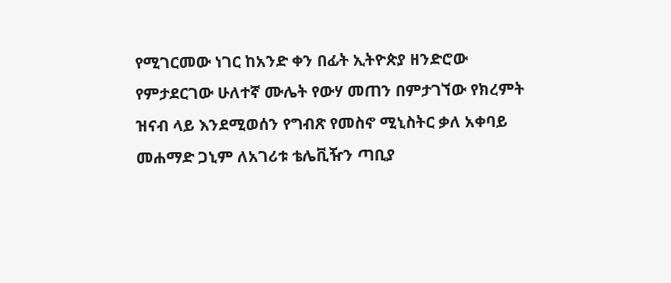የሚገርመው ነገር ከአንድ ቀን በፊት ኢትዮጵያ ዘንድሮው የምታደርገው ሁለተኛ ሙሌት የውሃ መጠን በምታገኘው የክረምት ዝናብ ላይ እንደሚወሰን የግብጽ የመስኖ ሚኒስትር ቃለ አቀባይ መሐማድ ጋኒም ለአገሪቱ ቴሌቪዥን ጣቢያ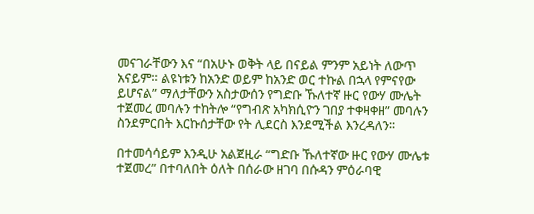መናገራቸውን እና “በአሁኑ ወቅት ላይ በናይል ምንም አይነት ለውጥ አናይም። ልዩነቱን ከአንድ ወይም ከአንድ ወር ተኩል በኋላ የምናየው ይሆናል” ማለታቸውን አስታውሰን የግድቡ ኹለተኛ ዙር የውሃ ሙሌት ተጀመረ መባሉን ተከትሎ “የግብጽ አካክሲዮን ገበያ ተቀዛቀዘ” መባሉን ስንደምርበት እርኩሰታቸው የት ሊደርስ እንደሚችል እንረዳለን፡፡

በተመሳሳይም እንዲሁ አልጀዚራ “ግድቡ ኹለተኛው ዙር የውሃ ሙሌቱ ተጀመረ” በተባለበት ዕለት በሰራው ዘገባ በሱዳን ምዕራባዊ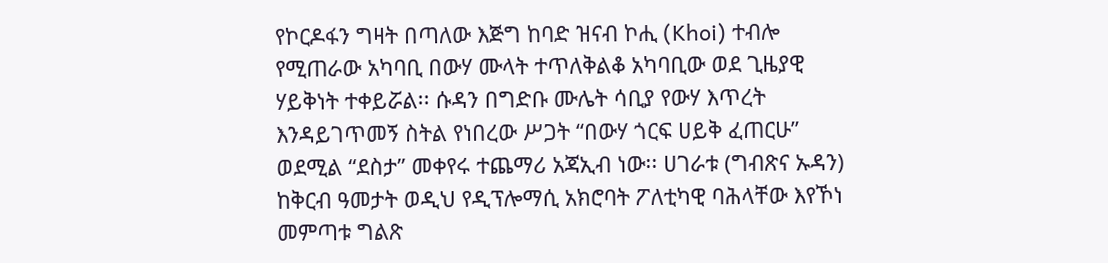የኮርዶፋን ግዛት በጣለው እጅግ ከባድ ዝናብ ኮሒ (Khoi) ተብሎ የሚጠራው አካባቢ በውሃ ሙላት ተጥለቅልቆ አካባቢው ወደ ጊዜያዊ ሃይቅነት ተቀይሯል፡፡ ሱዳን በግድቡ ሙሌት ሳቢያ የውሃ እጥረት እንዳይገጥመኝ ስትል የነበረው ሥጋት “በውሃ ጎርፍ ሀይቅ ፈጠርሁ” ወደሚል “ደስታ” መቀየሩ ተጨማሪ አጃኢብ ነው፡፡ ሀገራቱ (ግብጽና ኡዳን) ከቅርብ ዓመታት ወዲህ የዲፕሎማሲ አክሮባት ፖለቲካዊ ባሕላቸው እየኾነ መምጣቱ ግልጽ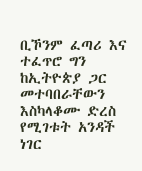ቢኾንም ፈጣሪ እና ተፈጥሮ ግን ከኢትዮጵያ ጋር መተባበራቸውን እስካላቆሙ ድረስ የሚገቱት አንዳች ነገር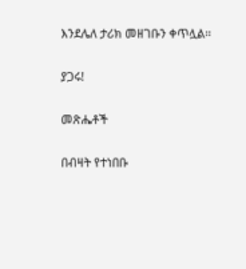እንደሌለ ታሪክ መዘገቡን ቀጥሏል፡፡

ያጋሩ!

መጽሔቶች

በብዛት የተነበቡ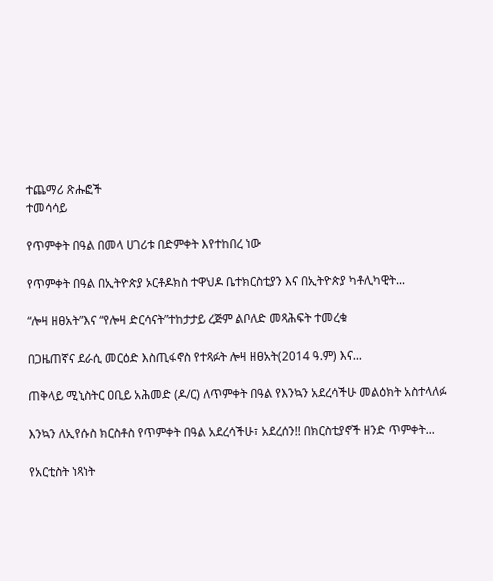ተጨማሪ ጽሑፎች
ተመሳሳይ

የጥምቀት በዓል በመላ ሀገሪቱ በድምቀት እየተከበረ ነው

የጥምቀት በዓል በኢትዮጵያ ኦርቶዶክስ ተዋህዶ ቤተክርስቲያን እና በኢትዮጵያ ካቶሊካዊት...

“ሎዛ ዘፀአት”እና “የሎዛ ድርሳናት”ተከታታይ ረጅም ልቦለድ መጻሕፍት ተመረቁ

በጋዜጠኛና ደራሲ መርዕድ እስጢፋኖስ የተጻፉት ሎዛ ዘፀአት(2014 ዓ.ም) እና...

ጠቅላይ ሚኒስትር ዐቢይ አሕመድ (ዶ/ር) ለጥምቀት በዓል የእንኳን አደረሳችሁ መልዕክት አስተላለፉ

እንኳን ለኢየሱስ ክርስቶስ የጥምቀት በዓል አደረሳችሁ፣ አደረሰን!! በክርስቲያኖች ዘንድ ጥምቀት...

የአርቲስት ነጻነት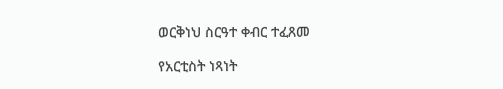ወርቅነህ ስርዓተ ቀብር ተፈጸመ

የአርቲስት ነጻነት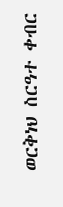ወርቅነህ ስርዓተ ቀብር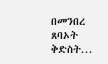በመንበረ ጸባኦት ቅድስት...